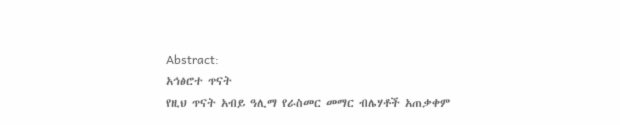Abstract:
አኅፅሮተ ጥናት
የዚህ ጥናት አብይ ዓሊማ የራስመር መማር ብሌሃቶች አጠቃቀም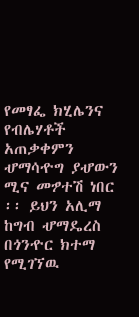የመፃፌ ክሂሌንና የብሌሃቶች
አጠቃቀምን ሇማሳዯግ ያሇውን ሚና መፇተሽ ነበር ፡፡ ይህን አሊማ ከግብ ሇማዴረስ በጎንዯር ክተማ
የሚገኘዉ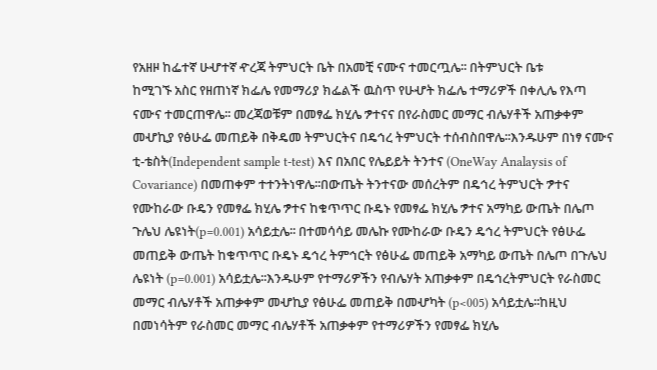የአዘዞ ከፌተኛ ሁሇተኛ ዯረጃ ትምህርት ቤት በአመቺ ናሙና ተመርጧሌ፡፡ በትምህርት ቤቱ
ከሚገኙ አስር የዘጠነኛ ክፌሌ የመማሪያ ክፌልች ዉስጥ የሁሇት ክፌሌ ተማሪዎች በቀሊሌ የእጣ
ናሙና ተመርጠዋሌ፡፡ መረጃወቹም በመፃፌ ክሂሌ ፇተናና በየራስመር መማር ብሌሃቶች አጠቃቀም
መሇኪያ የፅሁፌ መጠይቅ በቅዴመ ትምህርትና በዴኅረ ትምህርት ተሰብስበዋሌ፡፡እንዱሁም በነፃ ናሙና
ቲ-ቴስት(Independent sample t-test) እና በአበር የሌይይት ትንተና (OneWay Analaysis of
Covariance) በመጠቀም ተተንትነዋሌ፡፡በውጤት ትንተናው መሰረትም በዴኅረ ትምህርት ፇተና
የሙከራው ቡዴን የመፃፌ ክሂሌ ፇተና ከቁጥጥር ቡዴኑ የመፃፌ ክሂሌ ፇተና አማካይ ውጤት በሌጦ
ጉሌህ ሌዩነት(p=0.001) አሳይቷሌ፡፡ በተመሳሳይ መሌኩ የሙከራው ቡዴን ዴኅረ ትምህርት የፅሁፌ
መጠይቅ ውጤት ከቁጥጥር ቡዴኑ ዴኅረ ትምኅርት የፅሁፌ መጠይቅ አማካይ ውጤት በሌጦ በጉሌህ
ሌዩነት (p=0.001) አሳይቷሌ፡፡እንዱሁም የተማሪዎችን የብሌሃት አጠቃቀም በዴኅረትምህርት የራስመር
መማር ብሌሃቶች አጠቃቀም መሇኪያ የፅሁፌ መጠይቅ በመሇካት (p<005) አሳይቷሌ፡፡ከዚህ
በመነሳትም የራስመር መማር ብሌሃቶች አጠቃቀም የተማሪዎችን የመፃፌ ክሂሌ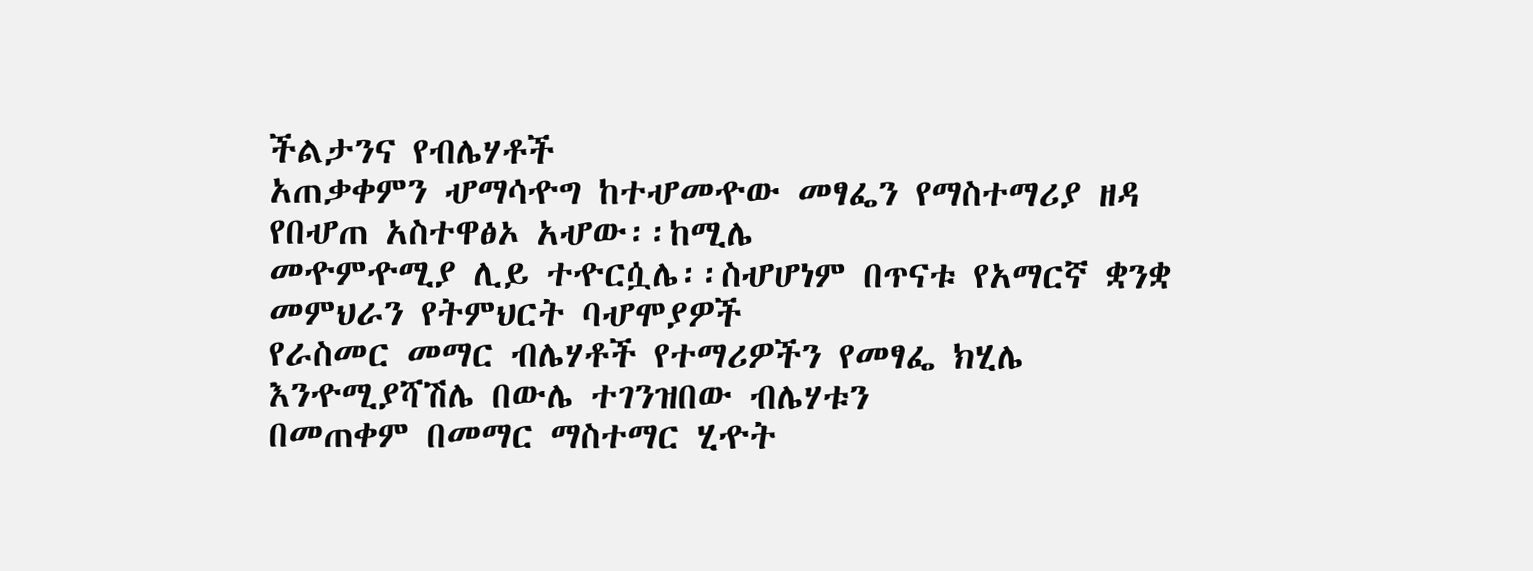ችልታንና የብሌሃቶች
አጠቃቀምን ሇማሳዯግ ከተሇመዯው መፃፌን የማስተማሪያ ዘዳ የበሇጠ አስተዋፅኦ አሇው፡፡ከሚሌ
መዯምዯሚያ ሊይ ተዯርሷሌ፡፡ስሇሆነም በጥናቱ የአማርኛ ቋንቋ መምህራን የትምህርት ባሇሞያዎች
የራስመር መማር ብሌሃቶች የተማሪዎችን የመፃፌ ክሂሌ እንዯሚያሻሽሌ በውሌ ተገንዝበው ብሌሃቱን
በመጠቀም በመማር ማስተማር ሂዯት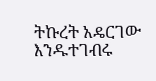ትኩረት አዴርገው እንዱተገብሩ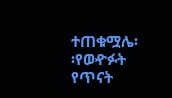ተጠቁሟሌ፡፡የወዯፉት የጥናት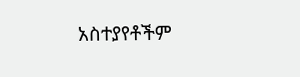አስተያየቶችም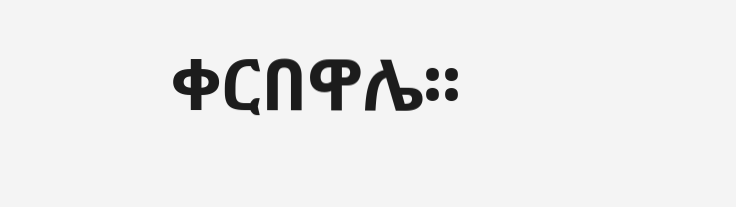ቀርበዋሌ፡፡